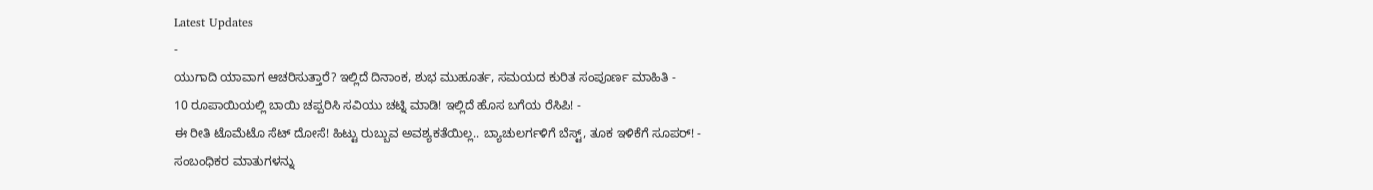Latest Updates
-
ಯುಗಾದಿ ಯಾವಾಗ ಆಚರಿಸುತ್ತಾರೆ? ಇಲ್ಲಿದೆ ದಿನಾಂಕ, ಶುಭ ಮುಹೂರ್ತ, ಸಮಯದ ಕುರಿತ ಸಂಪೂರ್ಣ ಮಾಹಿತಿ -
10 ರೂಪಾಯಿಯಲ್ಲಿ ಬಾಯಿ ಚಪ್ಪರಿಸಿ ಸವಿಯು ಚಟ್ನಿ ಮಾಡಿ! ಇಲ್ಲಿದೆ ಹೊಸ ಬಗೆಯ ರೆಸಿಪಿ! -
ಈ ರೀತಿ ಟೊಮೆಟೊ ಸೆಟ್ ದೋಸೆ! ಹಿಟ್ಟು ರುಬ್ಬುವ ಅವಶ್ಯಕತೆಯಿಲ್ಲ.. ಬ್ಯಾಚುಲರ್ಗಳಿಗೆ ಬೆಸ್ಟ್, ತೂಕ ಇಳಿಕೆಗೆ ಸೂಪರ್! -
ಸಂಬಂಧಿಕರ ಮಾತುಗಳನ್ನು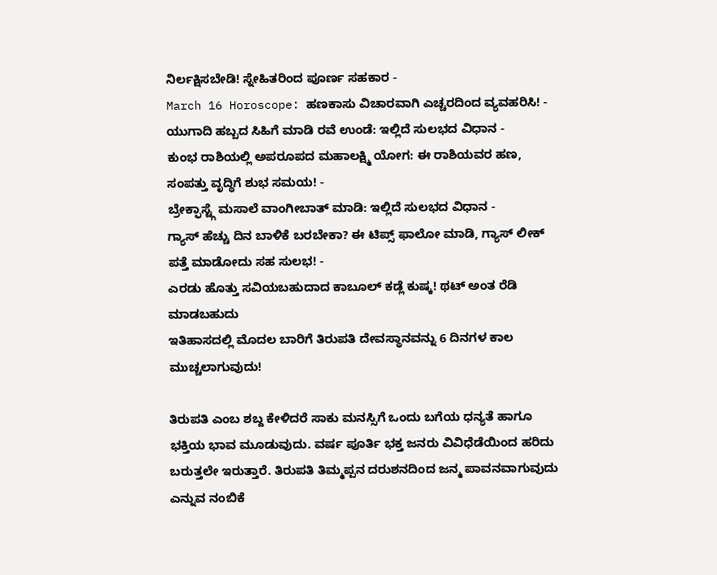ನಿರ್ಲಕ್ಷಿಸಬೇಡಿ! ಸ್ನೇಹಿತರಿಂದ ಪೂರ್ಣ ಸಹಕಾರ -
March 16 Horoscope: ಹಣಕಾಸು ವಿಚಾರವಾಗಿ ಎಚ್ಚರದಿಂದ ವ್ಯವಹರಿಸಿ! -
ಯುಗಾದಿ ಹಬ್ಬದ ಸಿಹಿಗೆ ಮಾಡಿ ರವೆ ಉಂಡೆ: ಇಲ್ಲಿದೆ ಸುಲಭದ ವಿಧಾನ -
ಕುಂಭ ರಾಶಿಯಲ್ಲಿ ಅಪರೂಪದ ಮಹಾಲಕ್ಷ್ಮಿ ಯೋಗ: ಈ ರಾಶಿಯವರ ಹಣ, ಸಂಪತ್ತು ವೃದ್ಧಿಗೆ ಶುಭ ಸಮಯ! -
ಬ್ರೇಕ್ಫಾಸ್ಟ್ಗೆ ಮಸಾಲೆ ವಾಂಗೀಬಾತ್ ಮಾಡಿ: ಇಲ್ಲಿದೆ ಸುಲಭದ ವಿಧಾನ -
ಗ್ಯಾಸ್ ಹೆಚ್ಚು ದಿನ ಬಾಳಿಕೆ ಬರಬೇಕಾ? ಈ ಟಿಪ್ಸ್ ಫಾಲೋ ಮಾಡಿ, ಗ್ಯಾಸ್ ಲೀಕ್ ಪತ್ತೆ ಮಾಡೋದು ಸಹ ಸುಲಭ! -
ಎರಡು ಹೊತ್ತು ಸವಿಯಬಹುದಾದ ಕಾಬೂಲ್ ಕಡ್ಲೆ ಕುಷ್ಕ! ಥಟ್ ಅಂತ ರೆಡಿ ಮಾಡಬಹುದು
ಇತಿಹಾಸದಲ್ಲಿ ಮೊದಲ ಬಾರಿಗೆ ತಿರುಪತಿ ದೇವಸ್ಥಾನವನ್ನು 6 ದಿನಗಳ ಕಾಲ ಮುಚ್ಚಲಾಗುವುದು!

ತಿರುಪತಿ ಎಂಬ ಶಬ್ದ ಕೇಳಿದರೆ ಸಾಕು ಮನಸ್ಸಿಗೆ ಒಂದು ಬಗೆಯ ಧನ್ಯತೆ ಹಾಗೂ ಭಕ್ತಿಯ ಭಾವ ಮೂಡುವುದು. ವರ್ಷ ಪೂರ್ತಿ ಭಕ್ತ ಜನರು ವಿವಿಧೆಡೆಯಿಂದ ಹರಿದು ಬರುತ್ತಲೇ ಇರುತ್ತಾರೆ. ತಿರುಪತಿ ತಿಮ್ಮಪ್ಪನ ದರುಶನದಿಂದ ಜನ್ಮ ಪಾವನವಾಗುವುದು ಎನ್ನುವ ನಂಬಿಕೆ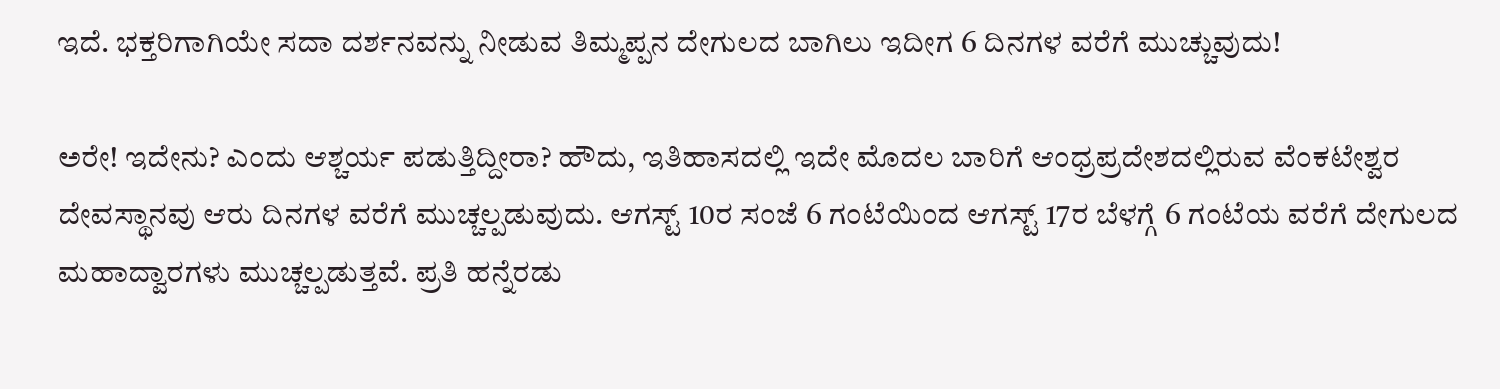ಇದೆ. ಭಕ್ತರಿಗಾಗಿಯೇ ಸದಾ ದರ್ಶನವನ್ನು ನೀಡುವ ತಿಮ್ಮಪ್ಪನ ದೇಗುಲದ ಬಾಗಿಲು ಇದೀಗ 6 ದಿನಗಳ ವರೆಗೆ ಮುಚ್ಚುವುದು!

ಅರೇ! ಇದೇನು? ಎಂದು ಆಶ್ಚರ್ಯ ಪಡುತ್ತಿದ್ದೀರಾ? ಹೌದು, ಇತಿಹಾಸದಲ್ಲಿ ಇದೇ ಮೊದಲ ಬಾರಿಗೆ ಆಂಧ್ರಪ್ರದೇಶದಲ್ಲಿರುವ ವೆಂಕಟೇಶ್ವರ ದೇವಸ್ಥಾನವು ಆರು ದಿನಗಳ ವರೆಗೆ ಮುಚ್ಚಲ್ಪಡುವುದು. ಆಗಸ್ಟ್ 10ರ ಸಂಜೆ 6 ಗಂಟೆಯಿಂದ ಆಗಸ್ಟ್ 17ರ ಬೆಳಗ್ಗೆ 6 ಗಂಟೆಯ ವರೆಗೆ ದೇಗುಲದ ಮಹಾದ್ವಾರಗಳು ಮುಚ್ಚಲ್ಪಡುತ್ತವೆ. ಪ್ರತಿ ಹನ್ನೆರಡು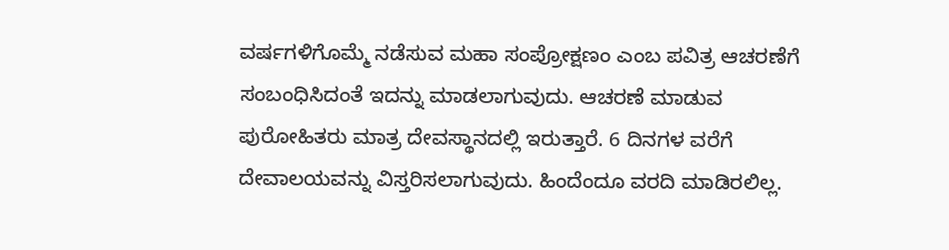ವರ್ಷಗಳಿಗೊಮ್ಮೆ ನಡೆಸುವ ಮಹಾ ಸಂಪ್ರೋಕ್ಷಣಂ ಎಂಬ ಪವಿತ್ರ ಆಚರಣೆಗೆ ಸಂಬಂಧಿಸಿದಂತೆ ಇದನ್ನು ಮಾಡಲಾಗುವುದು. ಆಚರಣೆ ಮಾಡುವ ಪುರೋಹಿತರು ಮಾತ್ರ ದೇವಸ್ಥಾನದಲ್ಲಿ ಇರುತ್ತಾರೆ. 6 ದಿನಗಳ ವರೆಗೆ ದೇವಾಲಯವನ್ನು ವಿಸ್ತರಿಸಲಾಗುವುದು. ಹಿಂದೆಂದೂ ವರದಿ ಮಾಡಿರಲಿಲ್ಲ.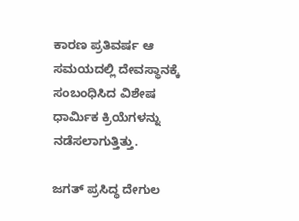ಕಾರಣ ಪ್ರತಿವರ್ಷ ಆ ಸಮಯದಲ್ಲಿ ದೇವಸ್ಥಾನಕ್ಕೆ ಸಂಬಂಧಿಸಿದ ವಿಶೇಷ ಧಾರ್ಮಿಕ ಕ್ರಿಯೆಗಳನ್ನು ನಡೆಸಲಾಗುತ್ತಿತ್ತು.

ಜಗತ್ ಪ್ರಸಿದ್ಧ ದೇಗುಲ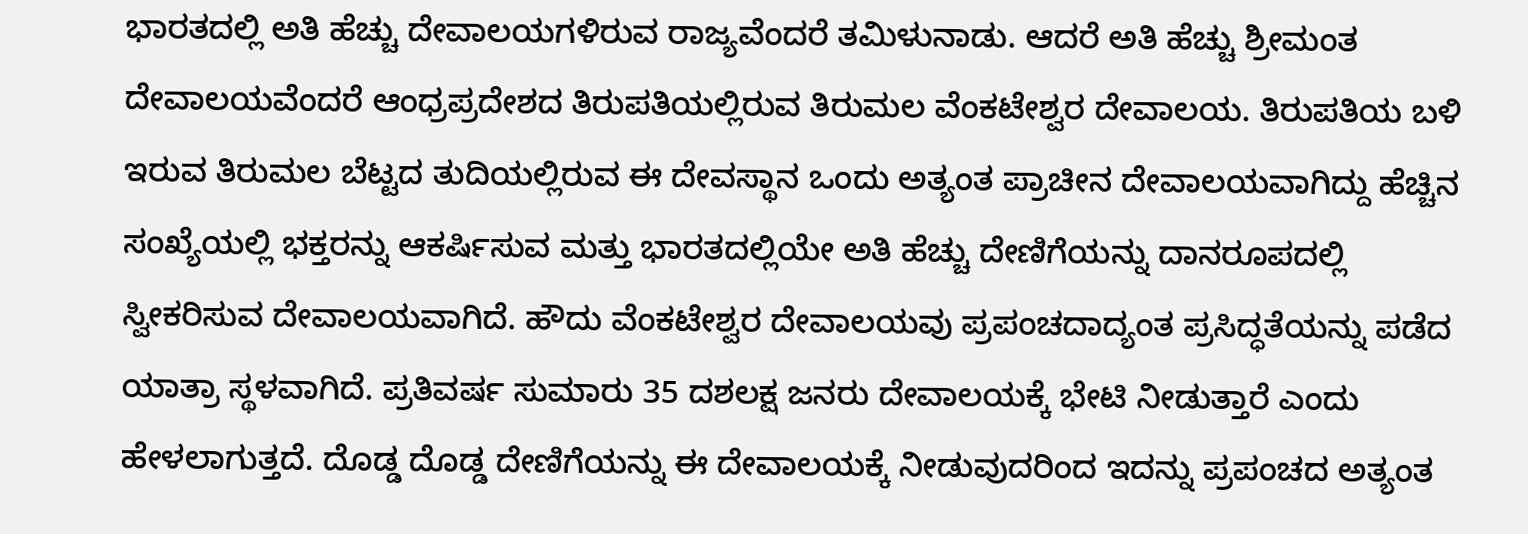ಭಾರತದಲ್ಲಿ ಅತಿ ಹೆಚ್ಚು ದೇವಾಲಯಗಳಿರುವ ರಾಜ್ಯವೆಂದರೆ ತಮಿಳುನಾಡು. ಆದರೆ ಅತಿ ಹೆಚ್ಚು ಶ್ರೀಮಂತ ದೇವಾಲಯವೆಂದರೆ ಆಂಧ್ರಪ್ರದೇಶದ ತಿರುಪತಿಯಲ್ಲಿರುವ ತಿರುಮಲ ವೆಂಕಟೇಶ್ವರ ದೇವಾಲಯ. ತಿರುಪತಿಯ ಬಳಿ ಇರುವ ತಿರುಮಲ ಬೆಟ್ಟದ ತುದಿಯಲ್ಲಿರುವ ಈ ದೇವಸ್ಥಾನ ಒಂದು ಅತ್ಯಂತ ಪ್ರಾಚೀನ ದೇವಾಲಯವಾಗಿದ್ದು ಹೆಚ್ಚಿನ ಸಂಖ್ಯೆಯಲ್ಲಿ ಭಕ್ತರನ್ನು ಆಕರ್ಷಿಸುವ ಮತ್ತು ಭಾರತದಲ್ಲಿಯೇ ಅತಿ ಹೆಚ್ಚು ದೇಣಿಗೆಯನ್ನು ದಾನರೂಪದಲ್ಲಿ ಸ್ವೀಕರಿಸುವ ದೇವಾಲಯವಾಗಿದೆ. ಹೌದು ವೆಂಕಟೇಶ್ವರ ದೇವಾಲಯವು ಪ್ರಪಂಚದಾದ್ಯಂತ ಪ್ರಸಿದ್ಧತೆಯನ್ನು ಪಡೆದ ಯಾತ್ರಾ ಸ್ಥಳವಾಗಿದೆ. ಪ್ರತಿವರ್ಷ ಸುಮಾರು 35 ದಶಲಕ್ಷ ಜನರು ದೇವಾಲಯಕ್ಕೆ ಭೇಟಿ ನೀಡುತ್ತಾರೆ ಎಂದು ಹೇಳಲಾಗುತ್ತದೆ. ದೊಡ್ಡ ದೊಡ್ಡ ದೇಣಿಗೆಯನ್ನು ಈ ದೇವಾಲಯಕ್ಕೆ ನೀಡುವುದರಿಂದ ಇದನ್ನು ಪ್ರಪಂಚದ ಅತ್ಯಂತ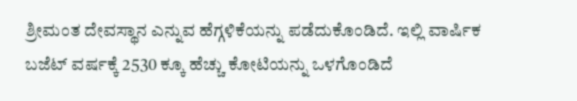ಶ್ರೀಮಂತ ದೇವಸ್ಥಾನ ಎನ್ನುವ ಹೆಗ್ಗಳಿಕೆಯನ್ನು ಪಡೆದುಕೊಂಡಿದೆ. ಇಲ್ಲಿ ವಾರ್ಷಿಕ ಬಜೆಟ್ ವರ್ಷಕ್ಕೆ 2530 ಕ್ಕೂ ಹೆಚ್ಚು ಕೋಟಿಯನ್ನು ಒಳಗೊಂಡಿದೆ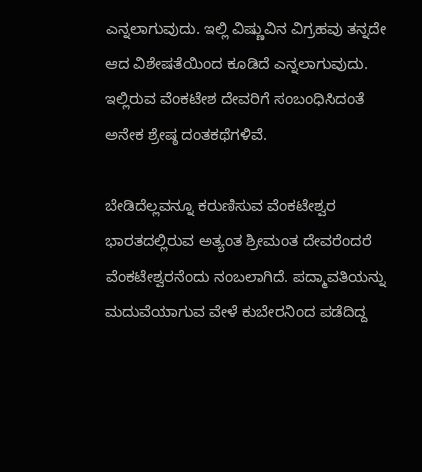ಎನ್ನಲಾಗುವುದು. ಇಲ್ಲಿ ವಿಷ್ಣುವಿನ ವಿಗ್ರಹವು ತನ್ನದೇ ಆದ ವಿಶೇಷತೆಯಿಂದ ಕೂಡಿದೆ ಎನ್ನಲಾಗುವುದು. ಇಲ್ಲಿರುವ ವೆಂಕಟೇಶ ದೇವರಿಗೆ ಸಂಬಂಧಿಸಿದಂತೆ ಅನೇಕ ಶ್ರೇಷ್ಠ ದಂತಕಥೆಗಳಿವೆ.

ಬೇಡಿದೆಲ್ಲವನ್ನೂ ಕರುಣಿಸುವ ವೆಂಕಟೇಶ್ವರ
ಭಾರತದಲ್ಲಿರುವ ಅತ್ಯಂತ ಶ್ರೀಮಂತ ದೇವರೆಂದರೆ ವೆಂಕಟೇಶ್ವರನೆಂದು ನಂಬಲಾಗಿದೆ. ಪದ್ಮಾವತಿಯನ್ನು ಮದುವೆಯಾಗುವ ವೇಳೆ ಕುಬೇರನಿಂದ ಪಡೆದಿದ್ದ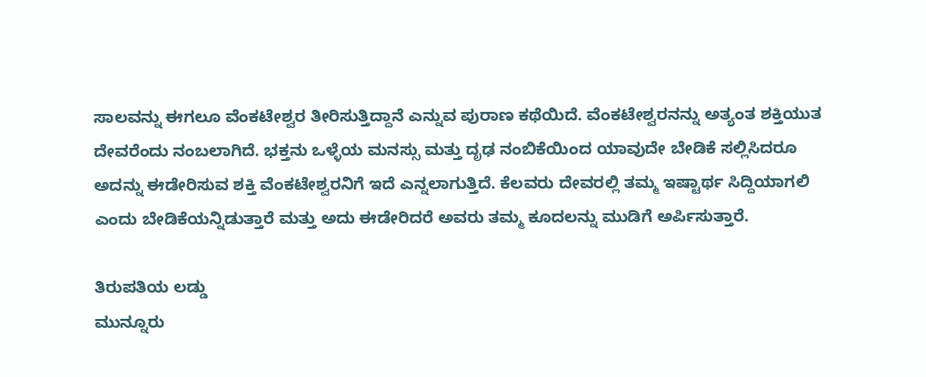ಸಾಲವನ್ನು ಈಗಲೂ ವೆಂಕಟೇಶ್ವರ ತೀರಿಸುತ್ತಿದ್ದಾನೆ ಎನ್ನುವ ಪುರಾಣ ಕಥೆಯಿದೆ. ವೆಂಕಟೇಶ್ವರನನ್ನು ಅತ್ಯಂತ ಶಕ್ತಿಯುತ ದೇವರೆಂದು ನಂಬಲಾಗಿದೆ. ಭಕ್ತನು ಒಳ್ಳೆಯ ಮನಸ್ಸು ಮತ್ತು ದೃಢ ನಂಬಿಕೆಯಿಂದ ಯಾವುದೇ ಬೇಡಿಕೆ ಸಲ್ಲಿಸಿದರೂ ಅದನ್ನು ಈಡೇರಿಸುವ ಶಕ್ತಿ ವೆಂಕಟೇಶ್ವರನಿಗೆ ಇದೆ ಎನ್ನಲಾಗುತ್ತಿದೆ. ಕೆಲವರು ದೇವರಲ್ಲಿ ತಮ್ಮ ಇಷ್ಟಾರ್ಥ ಸಿದ್ದಿಯಾಗಲಿ ಎಂದು ಬೇಡಿಕೆಯನ್ನಿಡುತ್ತಾರೆ ಮತ್ತು ಅದು ಈಡೇರಿದರೆ ಅವರು ತಮ್ಮ ಕೂದಲನ್ನು ಮುಡಿಗೆ ಅರ್ಪಿಸುತ್ತಾರೆ.

ತಿರುಪತಿಯ ಲಡ್ಡು
ಮುನ್ನೂರು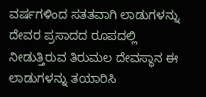ವರ್ಷಗಳಿಂದ ಸತತವಾಗಿ ಲಾಡುಗಳನ್ನು ದೇವರ ಪ್ರಸಾದದ ರೂಪದಲ್ಲಿ ನೀಡುತ್ತಿರುವ ತಿರುಮಲ ದೇವಸ್ಥಾನ ಈ ಲಾಡುಗಳನ್ನು ತಯಾರಿಸಿ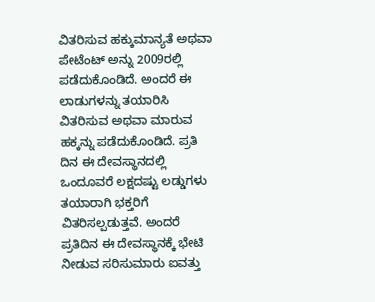ವಿತರಿಸುವ ಹಕ್ಕುಮಾನ್ಯತೆ ಅಥವಾ ಪೇಟೆಂಟ್ ಅನ್ನು 2009ರಲ್ಲಿ ಪಡೆದುಕೊಂಡಿದೆ. ಅಂದರೆ ಈ ಲಾಡುಗಳನ್ನು ತಯಾರಿಸಿ ವಿತರಿಸುವ ಅಥವಾ ಮಾರುವ ಹಕ್ಕನ್ನು ಪಡೆದುಕೊಂಡಿದೆ. ಪ್ರತಿ ದಿನ ಈ ದೇವಸ್ಥಾನದಲ್ಲಿ ಒಂದೂವರೆ ಲಕ್ಷದಷ್ಟು ಲಡ್ಡುಗಳು ತಯಾರಾಗಿ ಭಕ್ತರಿಗೆ ವಿತರಿಸಲ್ಪಡುತ್ತವೆ. ಅಂದರೆ ಪ್ರತಿದಿನ ಈ ದೇವಸ್ಥಾನಕ್ಕೆ ಭೇಟಿ ನೀಡುವ ಸರಿಸುಮಾರು ಐವತ್ತು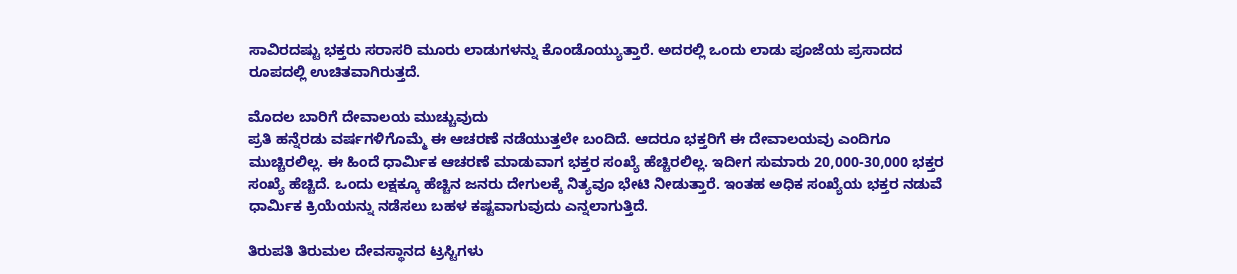ಸಾವಿರದಷ್ಟು ಭಕ್ತರು ಸರಾಸರಿ ಮೂರು ಲಾಡುಗಳನ್ನು ಕೊಂಡೊಯ್ಯುತ್ತಾರೆ. ಅದರಲ್ಲಿ ಒಂದು ಲಾಡು ಪೂಜೆಯ ಪ್ರಸಾದದ ರೂಪದಲ್ಲಿ ಉಚಿತವಾಗಿರುತ್ತದೆ.

ಮೊದಲ ಬಾರಿಗೆ ದೇವಾಲಯ ಮುಚ್ಚುವುದು
ಪ್ರತಿ ಹನ್ನೆರಡು ವರ್ಷಗಳಿಗೊಮ್ಮೆ ಈ ಆಚರಣೆ ನಡೆಯುತ್ತಲೇ ಬಂದಿದೆ. ಆದರೂ ಭಕ್ತರಿಗೆ ಈ ದೇವಾಲಯವು ಎಂದಿಗೂ ಮುಚ್ಚಿರಲಿಲ್ಲ. ಈ ಹಿಂದೆ ಧಾರ್ಮಿಕ ಆಚರಣೆ ಮಾಡುವಾಗ ಭಕ್ತರ ಸಂಖ್ಯೆ ಹೆಚ್ಚಿರಲಿಲ್ಲ. ಇದೀಗ ಸುಮಾರು 20,000-30,000 ಭಕ್ತರ ಸಂಖ್ಯೆ ಹೆಚ್ಚಿದೆ. ಒಂದು ಲಕ್ಷಕ್ಕೂ ಹೆಚ್ಚಿನ ಜನರು ದೇಗುಲಕ್ಕೆ ನಿತ್ಯವೂ ಭೇಟಿ ನೀಡುತ್ತಾರೆ. ಇಂತಹ ಅಧಿಕ ಸಂಖ್ಯೆಯ ಭಕ್ತರ ನಡುವೆ ಧಾರ್ಮಿಕ ಕ್ರಿಯೆಯನ್ನು ನಡೆಸಲು ಬಹಳ ಕಷ್ಟವಾಗುವುದು ಎನ್ನಲಾಗುತ್ತಿದೆ.

ತಿರುಪತಿ ತಿರುಮಲ ದೇವಸ್ಥಾನದ ಟ್ರಸ್ಟಿಗಳು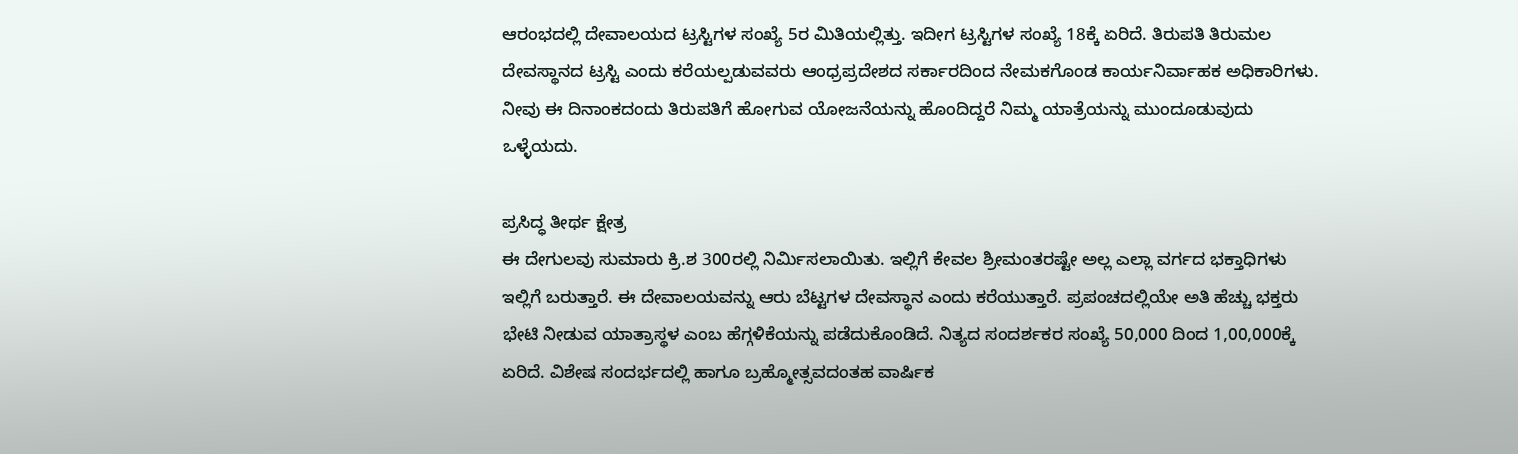ಆರಂಭದಲ್ಲಿ ದೇವಾಲಯದ ಟ್ರಸ್ಟಿಗಳ ಸಂಖ್ಯೆ 5ರ ಮಿತಿಯಲ್ಲಿತ್ತು. ಇದೀಗ ಟ್ರಸ್ಟಿಗಳ ಸಂಖ್ಯೆ 18ಕ್ಕೆ ಏರಿದೆ. ತಿರುಪತಿ ತಿರುಮಲ ದೇವಸ್ಥಾನದ ಟ್ರಸ್ಟಿ ಎಂದು ಕರೆಯಲ್ಪಡುವವರು ಆಂಧ್ರಪ್ರದೇಶದ ಸರ್ಕಾರದಿಂದ ನೇಮಕಗೊಂಡ ಕಾರ್ಯನಿರ್ವಾಹಕ ಅಧಿಕಾರಿಗಳು. ನೀವು ಈ ದಿನಾಂಕದಂದು ತಿರುಪತಿಗೆ ಹೋಗುವ ಯೋಜನೆಯನ್ನು ಹೊಂದಿದ್ದರೆ ನಿಮ್ಮ ಯಾತ್ರೆಯನ್ನು ಮುಂದೂಡುವುದು ಒಳ್ಳೆಯದು.

ಪ್ರಸಿದ್ಧ ತೀರ್ಥ ಕ್ಷೇತ್ರ
ಈ ದೇಗುಲವು ಸುಮಾರು ಕ್ರಿ.ಶ 300ರಲ್ಲಿ ನಿರ್ಮಿಸಲಾಯಿತು. ಇಲ್ಲಿಗೆ ಕೇವಲ ಶ್ರೀಮಂತರಷ್ಟೇ ಅಲ್ಲ ಎಲ್ಲಾ ವರ್ಗದ ಭಕ್ತಾಧಿಗಳು ಇಲ್ಲಿಗೆ ಬರುತ್ತಾರೆ. ಈ ದೇವಾಲಯವನ್ನು ಆರು ಬೆಟ್ಟಗಳ ದೇವಸ್ಥಾನ ಎಂದು ಕರೆಯುತ್ತಾರೆ. ಪ್ರಪಂಚದಲ್ಲಿಯೇ ಅತಿ ಹೆಚ್ಚು ಭಕ್ತರು ಭೇಟಿ ನೀಡುವ ಯಾತ್ರಾಸ್ಥಳ ಎಂಬ ಹೆಗ್ಗಳಿಕೆಯನ್ನು ಪಡೆದುಕೊಂಡಿದೆ. ನಿತ್ಯದ ಸಂದರ್ಶಕರ ಸಂಖ್ಯೆ 50,000 ದಿಂದ 1,00,000ಕ್ಕೆ ಏರಿದೆ. ವಿಶೇಷ ಸಂದರ್ಭದಲ್ಲಿ ಹಾಗೂ ಬ್ರಹ್ಮೋತ್ಸವದಂತಹ ವಾರ್ಷಿಕ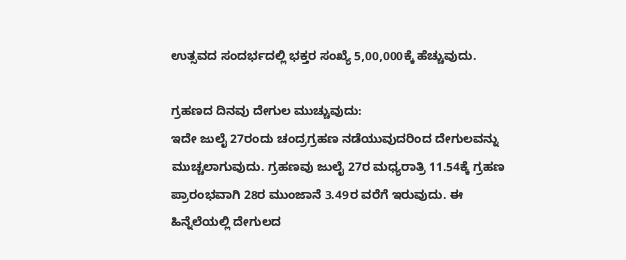ಉತ್ಸವದ ಸಂದರ್ಭದಲ್ಲಿ ಭಕ್ತರ ಸಂಖ್ಯೆ 5,00,000ಕ್ಕೆ ಹೆಚ್ಚುವುದು.

ಗ್ರಹಣದ ದಿನವು ದೇಗುಲ ಮುಚ್ಚುವುದು:
ಇದೇ ಜುಲೈ 27ರಂದು ಚಂದ್ರಗ್ರಹಣ ನಡೆಯುವುದರಿಂದ ದೇಗುಲವನ್ನು ಮುಚ್ಚಲಾಗುವುದು. ಗ್ರಹಣವು ಜುಲೈ 27ರ ಮಧ್ಯರಾತ್ರಿ 11.54ಕ್ಕೆ ಗ್ರಹಣ ಪ್ರಾರಂಭವಾಗಿ 28ರ ಮುಂಜಾನೆ 3.49ರ ವರೆಗೆ ಇರುವುದು. ಈ ಹಿನ್ನೆಲೆಯಲ್ಲಿ ದೇಗುಲದ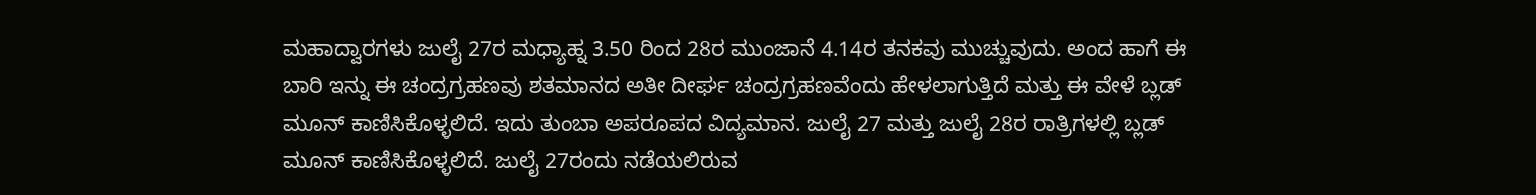ಮಹಾದ್ವಾರಗಳು ಜುಲೈ 27ರ ಮಧ್ಯಾಹ್ನ 3.50 ರಿಂದ 28ರ ಮುಂಜಾನೆ 4.14ರ ತನಕವು ಮುಚ್ಚುವುದು. ಅಂದ ಹಾಗೆ ಈ ಬಾರಿ ಇನ್ನು ಈ ಚಂದ್ರಗ್ರಹಣವು ಶತಮಾನದ ಅತೀ ದೀರ್ಘ ಚಂದ್ರಗ್ರಹಣವೆಂದು ಹೇಳಲಾಗುತ್ತಿದೆ ಮತ್ತು ಈ ವೇಳೆ ಬ್ಲಡ್ ಮೂನ್ ಕಾಣಿಸಿಕೊಳ್ಳಲಿದೆ. ಇದು ತುಂಬಾ ಅಪರೂಪದ ವಿದ್ಯಮಾನ. ಜುಲೈ 27 ಮತ್ತು ಜುಲೈ 28ರ ರಾತ್ರಿಗಳಲ್ಲಿ ಬ್ಲಡ್ ಮೂನ್ ಕಾಣಿಸಿಕೊಳ್ಳಲಿದೆ. ಜುಲೈ 27ರಂದು ನಡೆಯಲಿರುವ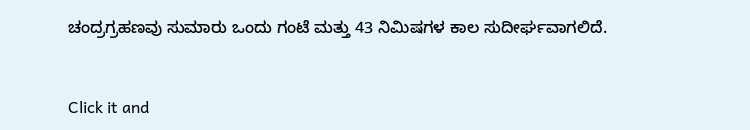ಚಂದ್ರಗ್ರಹಣವು ಸುಮಾರು ಒಂದು ಗಂಟೆ ಮತ್ತು 43 ನಿಮಿಷಗಳ ಕಾಲ ಸುದೀರ್ಘವಾಗಲಿದೆ.



Click it and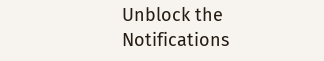Unblock the Notifications